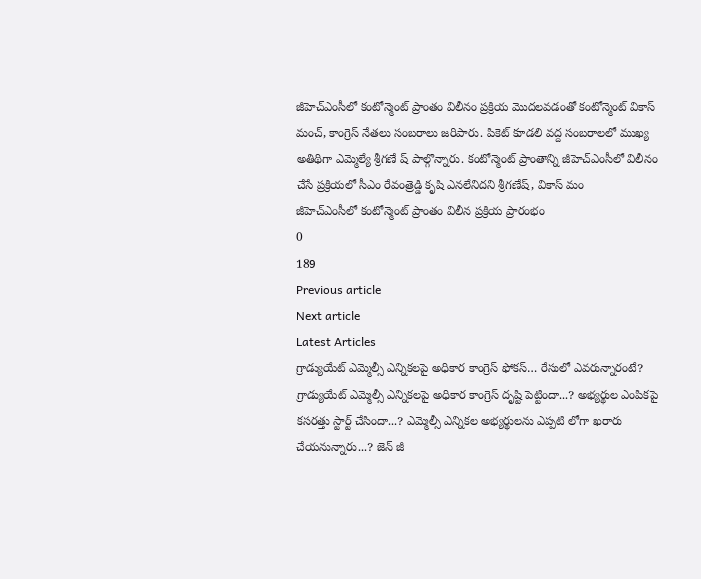జీహెచ్ఎంసీలో కంటోన్మెంట్ ప్రాంతం విలీనం ప్రక్రియ మొదలవడంతో కంటోన్మెంట్ వికాస్ మంచ్, కాంగ్రెస్ నేతలు సంబరాలు జరిపారు. పికెట్ కూడలి వద్ద సంబరాలలో ముఖ్య అతిథిగా ఎమ్మెల్యే శ్రీగణే ష్ పాల్గొన్నారు. కంటోన్మెంట్ ప్రాంతాన్ని జీహెచ్ఎంసీలో విలీనం చేసే ప్రక్రియలో సీఎం రేవంత్రెడ్డి కృషి ఎనలేనిదని శ్రీగణేష్, వికాస్ మం
జీహెచ్ఎంసీలో కంటోన్మెంట్ ప్రాంతం విలీన ప్రక్రియ ప్రారంభం
0
189
Previous article
Next article
Latest Articles
గ్రాడ్యుయేట్ ఎమ్మెల్సీ ఎన్నికలపై అధికార కాంగ్రెస్ ఫోకస్… రేసులో ఎవరున్నారంటే?
గ్రాడ్యుయేట్ ఎమ్మెల్సీ ఎన్నికలపై అధికార కాంగ్రెస్ దృష్టి పెట్టిందా...? అభ్యర్థుల ఎంపికపై కసరత్తు స్టార్ట్ చేసిందా...? ఎమ్మెల్సీ ఎన్నికల అభ్యర్థులను ఎప్పటి లోగా ఖరారు చేయనున్నారు...? జెన్ జీ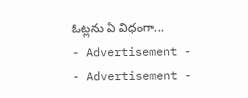ఓట్లను ఏ విధంగా...
- Advertisement -
- Advertisement -